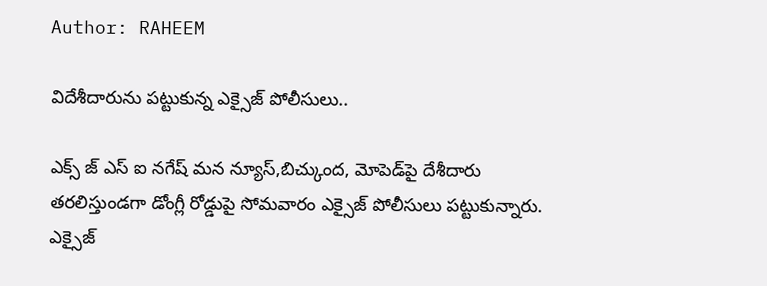Author: RAHEEM

విదేశీదారును పట్టుకున్న ఎక్సైజ్ పోలీసులు..

ఎక్స్ జ్ ఎస్ ఐ నగేష్ మన న్యూస్,బిచ్కుంద, మోపెడ్‌పై దేశీదారు తరలిస్తుండగా డోంగ్లీ రోడ్డుపై సోమవారం ఎక్సైజ్‌ పోలీసులు పట్టుకున్నారు. ఎక్సైజ్‌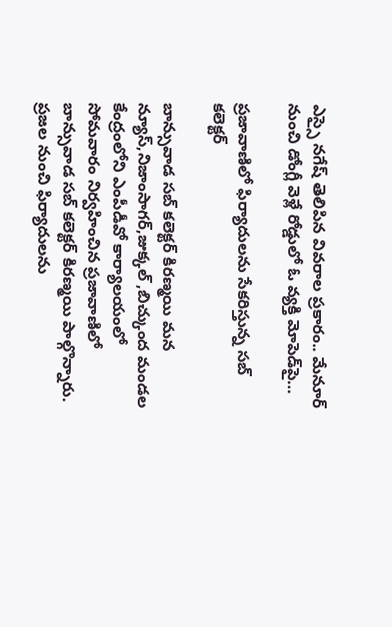ఎస్సై నగేష్ తెలిపిన వివరాల ప్రకారం.. మేనూర్‌ నుంచి డోంగ్లీ వెళ్లే రోడ్డులో ఓ వ్యక్తి మోపెడ్‌పై…

ప్రజావాణిలో ఫిర్యాదులను సేకరిస్తున్న సబ్ కలెక్టర్

బాన్సువాడ సబ్ కలెక్టర్ కిరణ్మయి మన న్యూస్,నిజాంసాగర్,జుక్కల్ ,బిచ్కుంద మండల కేంద్రంలోని ఎంపీడీవో కార్యాలయంలో సోమవారం నిర్వహించిన ప్రజావాణిలో బాన్సువాడ సబ్ కలెక్టర్ కిరణ్మయి పాల్గొన్నారు. ప్రజల నుంచి ఫిర్యాదులను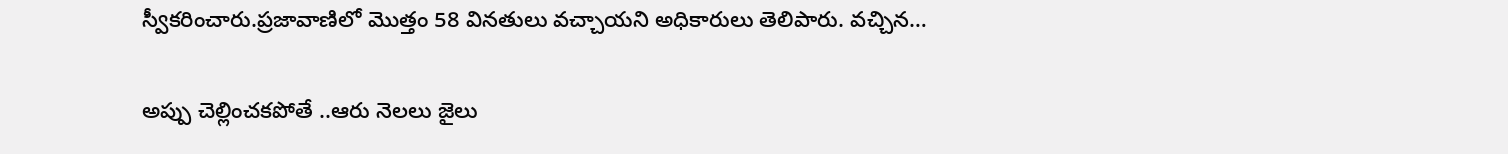స్వీకరించారు.ప్రజావాణిలో మొత్తం 58 వినతులు వచ్చాయని అధికారులు తెలిపారు. వచ్చిన…

అప్పు చెల్లించకపోతే ..ఆరు నెలలు జైలు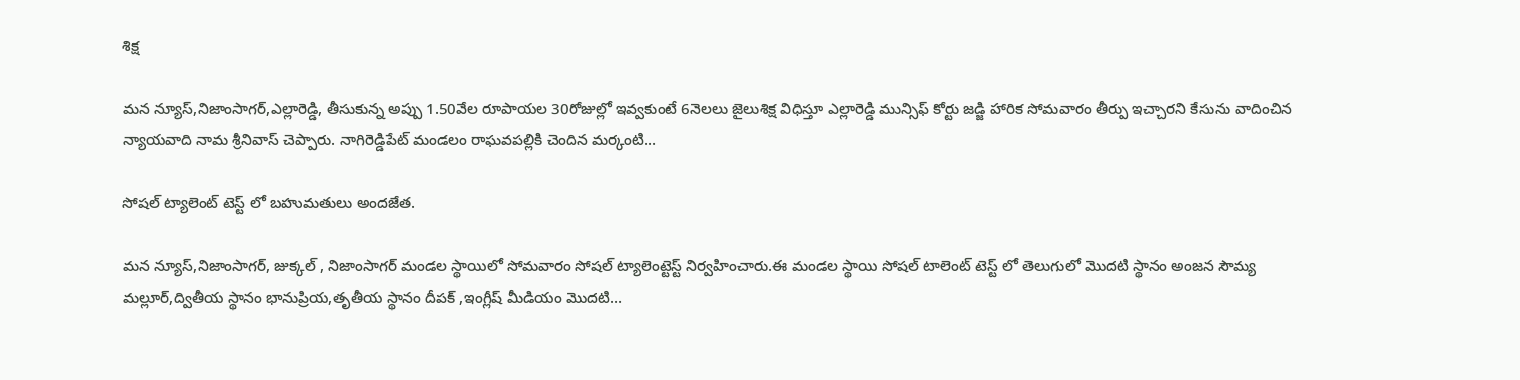శిక్ష

మన న్యూస్,నిజాంసాగర్,ఎల్లారెడ్డి, తీసుకున్న అప్పు 1.50వేల రూపాయల 30రోజుల్లో ఇవ్వకుంటే 6నెలలు జైలుశిక్ష విధిస్తూ ఎల్లారెడ్డి మున్సిఫ్ కోర్టు జడ్జి హారిక సోమవారం తీర్పు ఇచ్చారని కేసును వాదించిన న్యాయవాది నామ శ్రీనివాస్ చెప్పారు. నాగిరెడ్డిపేట్ మండలం రాఘవపల్లికి చెందిన మర్కంటి…

సోషల్ ట్యాలెంట్ టెస్ట్ లో బహుమతులు అందజేత.

మన న్యూస్,నిజాంసాగర్, జుక్కల్ , నిజాంసాగర్ మండల స్థాయిలో సోమవారం సోషల్ ట్యాలెంట్టెస్ట్ నిర్వహించారు.ఈ మండల స్థాయి సోషల్ టాలెంట్ టెస్ట్ లో తెలుగులో మొదటి స్థానం అంజన సౌమ్య మల్లూర్,ద్వితీయ స్థానం భానుప్రియ,తృతీయ స్థానం దీపక్ ,ఇంగ్లీష్ మీడియం మొదటి…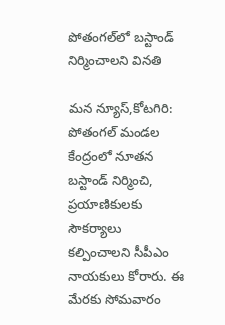పోతంగల్‌లో బస్టాండ్ నిర్మించాలని వినతి

మన న్యూస్,కోటగిరి: పోతంగల్ మండల కేంద్రంలో నూతన బస్టాండ్ నిర్మించి, ప్రయాణికులకు సౌకర్యాలు కల్పించాలని సీపీఎం నాయకులు కోరారు. ఈ మేరకు సోమవారం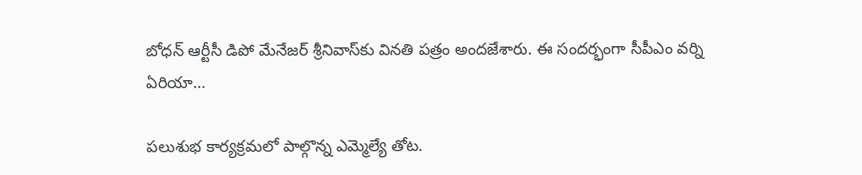బోధన్ ఆర్టీసీ డిపో మేనేజర్ శ్రీనివాస్‌కు వినతి పత్రం అందజేశారు. ఈ సందర్భంగా సీపీఎం వర్ని ఏరియా…

పలుశుభ కార్యక్రమలో పాల్గొన్న ఎమ్మెల్యే తోట.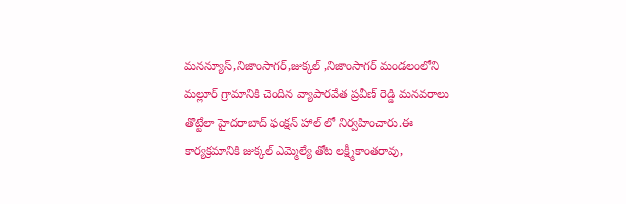మనన్యూస్,నిజాంసాగర్,జుక్కల్ ,నిజాంసాగర్ మండలంలోని మల్లూర్ గ్రామానికి చెందిన వ్యాపారవేత ప్రవీణ్ రెడ్డి మనవరాలు తొట్టేలా హైదరాబాద్ ఫంక్షన్ హాల్ లో నిర్వహించారు.ఈ కార్యక్రమానికి జుక్కల్ ఎమ్మెల్యే తోట లక్ష్మీకాంతరావు,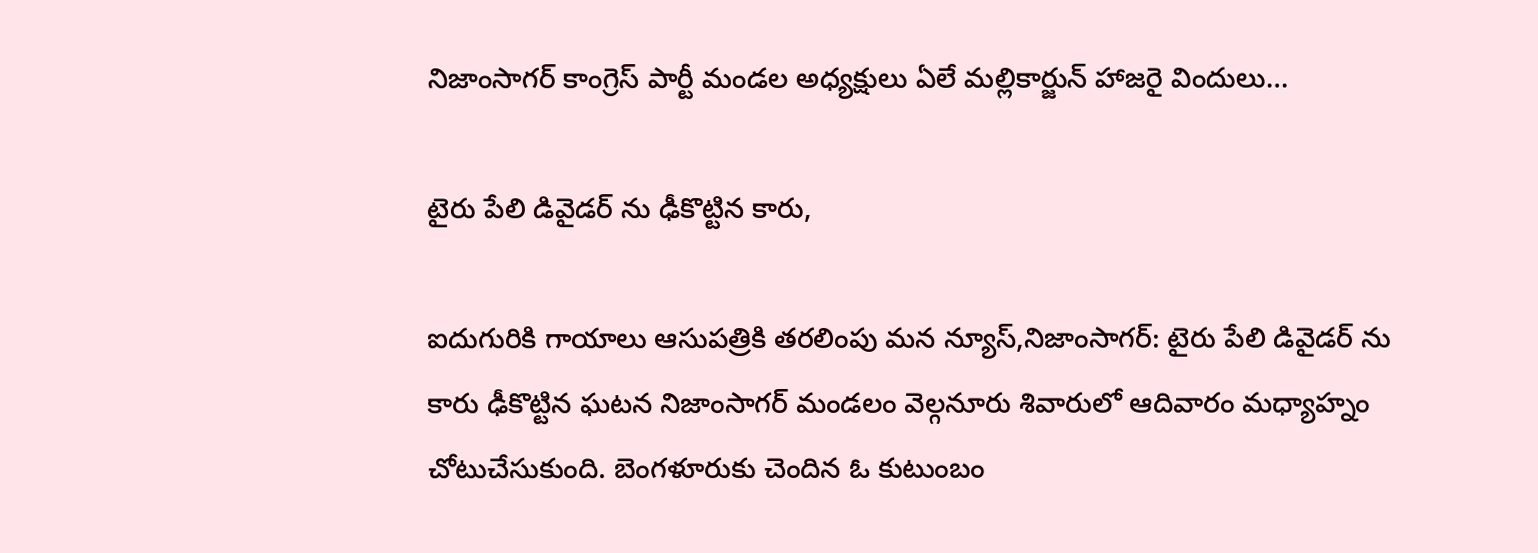నిజాంసాగర్ కాంగ్రెస్ పార్టీ మండల అధ్యక్షులు ఏలే మల్లికార్జున్ హాజరై విందులు…

టైరు పేలి డివైడర్ ను ఢీకొట్టిన కారు,

ఐదుగురికి గాయాలు ఆసుపత్రికి తరలింపు మన న్యూస్,నిజాంసాగర్: టైరు పేలి డివైడర్ ను కారు ఢీకొట్టిన ఘటన నిజాంసాగర్ మండలం వెల్గనూరు శివారులో ఆదివారం మధ్యాహ్నం చోటుచేసుకుంది. బెంగళూరుకు చెందిన ఓ కుటుంబం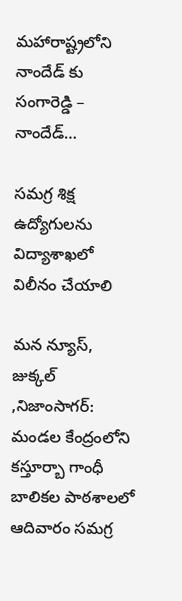మహారాష్ట్రలోని నాందేడ్ కు సంగారెడ్డి – నాందేడ్…

సమగ్ర శిక్ష ఉద్యోగులను విద్యాశాఖలో విలీనం చేయాలి

మన న్యూస్, జుక్కల్ ,నిజాంసాగర్: మండల కేంద్రంలోని కస్తూర్బా గాంధీ బాలికల పాఠశాలలో ఆదివారం సమగ్ర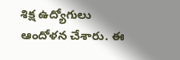శిక్ష ఉద్యోగులు ఆందోళన చేశారు. ఈ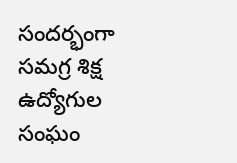సందర్భంగా సమగ్ర శిక్ష ఉద్యోగుల సంఘం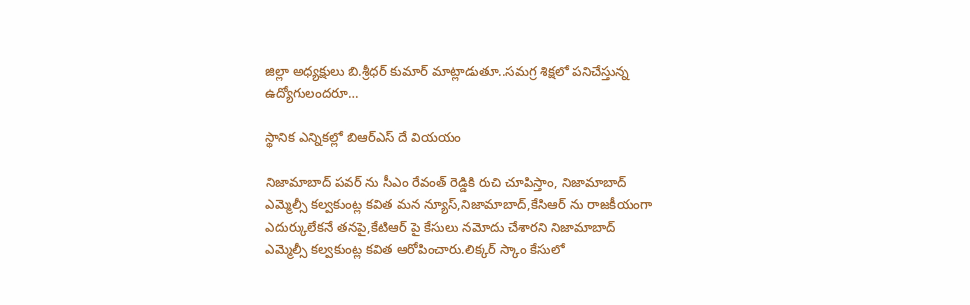జిల్లా అధ్యక్షులు బి.శ్రీధర్ కుమార్ మాట్లాడుతూ..సమగ్ర శిక్షలో పనిచేస్తున్న ఉద్యోగులందరూ…

స్థానిక ఎన్నికల్లో బిఆర్ఎస్ దే వియయం

నిజామాబాద్ పవర్ ను సీఎం రేవంత్ రెడ్డికి రుచి చూపిస్తాం, నిజామాబాద్ ఎమ్మెల్సీ కల్వకుంట్ల కవిత మన న్యూస్,నిజామాబాద్,కేసిఆర్ ను రాజకీయంగా ఎదుర్కులేకనే తనపై,కేటిఆర్ పై కేసులు నమోదు చేశారని నిజామాబాద్ ఎమ్మెల్సీ కల్వకుంట్ల కవిత ఆరోపించారు.లిక్కర్ స్కాం కేసులో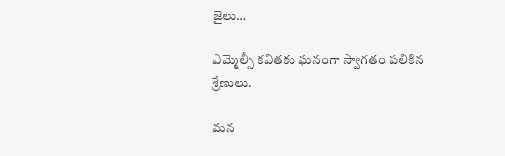జైలు…

ఎమ్మెల్సీ కవితకు ఘనంగా స్వాగతం పలికిన శ్రేణులు.

మన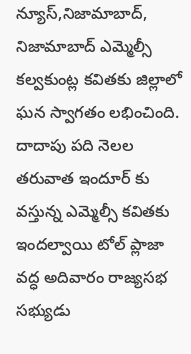న్యూస్,నిజామాబాద్, నిజామాబాద్ ఎమ్మెల్సీ కల్వకుంట్ల కవితకు జిల్లాలో ఘన స్వాగతం లభించింది. దాదాపు పది నెలల తరువాత ఇందూర్ కు వస్తున్న ఎమ్మెల్సీ కవితకు ఇందల్వాయి టోల్ ప్లాజా వద్ధ అదివారం రాజ్యసభ సభ్యుడు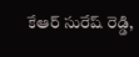కేఆర్ సురేష్ రెడ్డి,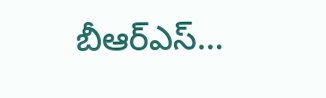బీఆర్ఎస్…